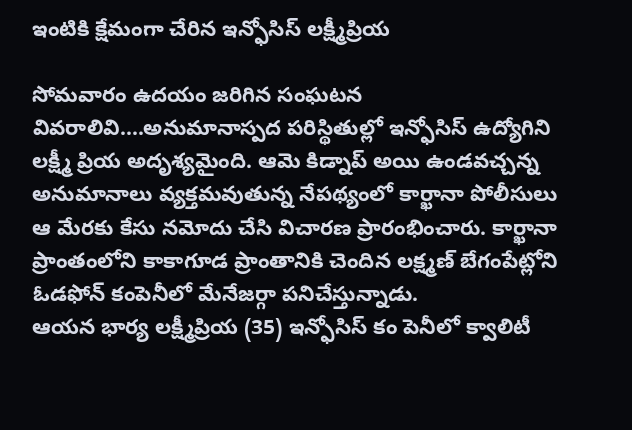ఇంటికి క్షేమంగా చేరిన ఇన్ఫోసిస్ లక్ష్మీప్రియ

సోమవారం ఉదయం జరిగిన సంఘటన వివరాలివి....అనుమానాస్పద పరిస్థితుల్లో ఇన్ఫోసిస్ ఉద్యోగిని లక్ష్మీ ప్రియ అదృశ్యమైంది. ఆమె కిడ్నాప్ అయి ఉండవచ్చన్న అనుమానాలు వ్యక్తమవుతున్న నేపథ్యంలో కార్ఖానా పోలీసులు ఆ మేరకు కేసు నమోదు చేసి విచారణ ప్రారంభించారు. కార్ఖానా ప్రాంతంలోని కాకాగూడ ప్రాంతానికి చెందిన లక్ష్మణ్ బేగంపేట్లోని ఓడఫోన్ కంపెనీలో మేనేజర్గా పనిచేస్తున్నాడు.
ఆయన భార్య లక్ష్మీప్రియ (35) ఇన్ఫోసిస్ కం పెనీలో క్వాలిటీ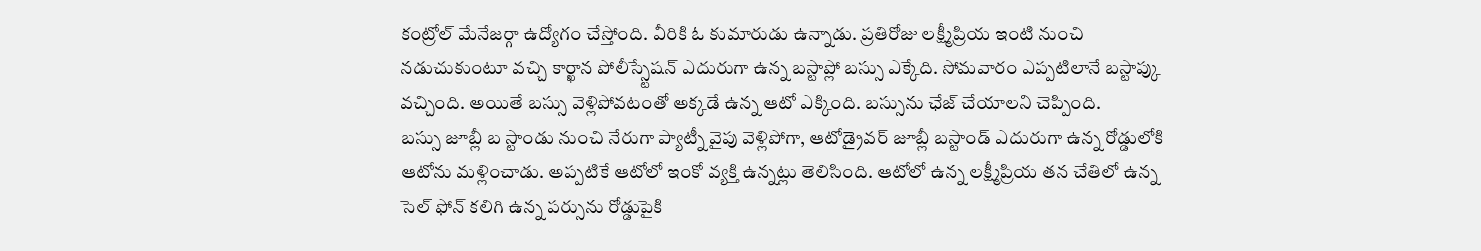కంట్రోల్ మేనేజర్గా ఉద్యోగం చేస్తోంది. వీరికి ఓ కుమారుడు ఉన్నాడు. ప్రతిరోజు లక్ష్మీప్రియ ఇంటి నుంచి నడుచుకుంటూ వచ్చి కార్ఖాన పోలీస్స్టేషన్ ఎదురుగా ఉన్న బస్టాప్లో బస్సు ఎక్కేది. సోమవారం ఎప్పటిలానే బస్టాప్కు వచ్చింది. అయితే బస్సు వెళ్లిపోవటంతో అక్కడే ఉన్న ఆటో ఎక్కింది. బస్సును ఛేజ్ చేయాలని చెప్పింది.
బస్సు జూబ్లీ బ స్టాండు నుంచి నేరుగా ప్యాట్నీ వైపు వెళ్లిపోగా, ఆటోడ్రైవర్ జూబ్లీ బస్టాండ్ ఎదురుగా ఉన్న రోడ్డులోకి ఆటోను మళ్లించాడు. అప్పటికే ఆటోలో ఇంకో వ్యక్తి ఉన్నట్లు తెలిసింది. ఆటోలో ఉన్న లక్ష్మీప్రియ తన చేతిలో ఉన్న సెల్ ఫోన్ కలిగి ఉన్న పర్సును రోడ్డుపైకి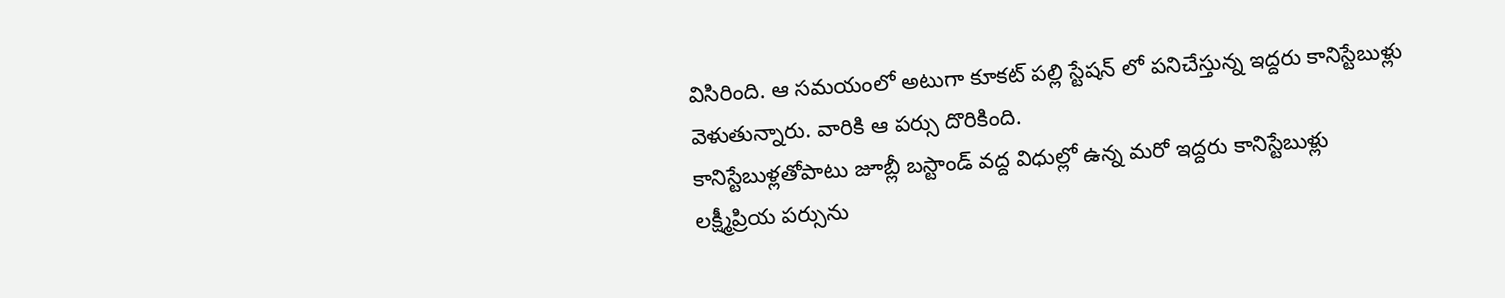విసిరింది. ఆ సమయంలో అటుగా కూకట్ పల్లి స్టేషన్ లో పనిచేస్తున్న ఇద్దరు కానిస్టేబుళ్లు వెళుతున్నారు. వారికి ఆ పర్సు దొరికింది.
కానిస్టేబుళ్లతోపాటు జూబ్లీ బస్టాండ్ వద్ద విధుల్లో ఉన్న మరో ఇద్దరు కానిస్టేబుళ్లు లక్ష్మీప్రియ పర్సును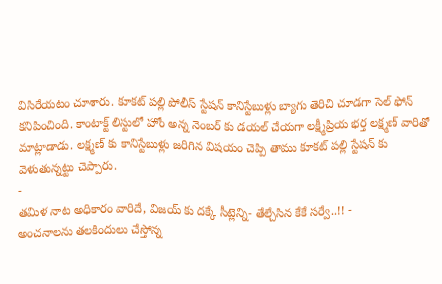విసిరేయటం చూశారు. కూకట్ పల్లి పోలీస్ స్టేషన్ కానిస్టేబుళ్లు బ్యాగు తెరిచి చూడగా సెల్ ఫోన్ కనిపించింది. కాంటాక్ట్ లిస్టులో హోం అన్న నెంబర్ కు డయల్ చేయగా లక్ష్మీప్రియ భర్త లక్ష్మణ్ వారితో మాట్లాడాడు. లక్ష్మణ్ కు కానిస్టేబుళ్లు జరిగిన విషయం చెప్పి తాము కూకట్ పల్లి స్టేషన్ కు వెళుతున్నట్టు చెప్పారు.
-
తమిళ నాట అధికారం వారిదే, విజయ్ కు దక్కే సీట్లెన్ని- తేల్చేసిన కేకే సర్వే..!! -
అంచనాలను తలకిందులు చేస్తోన్న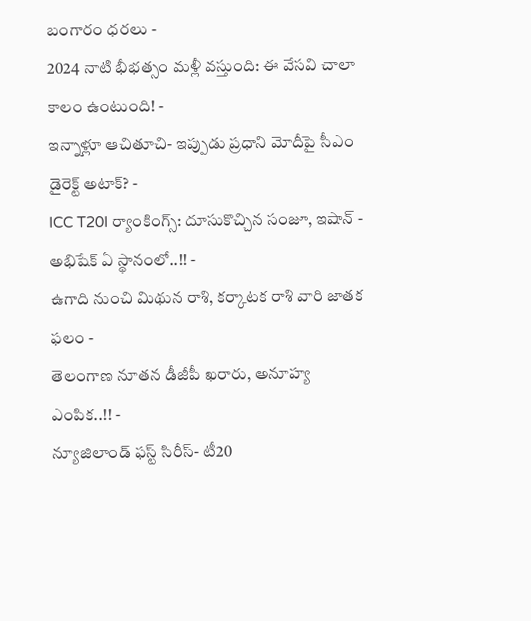బంగారం ధరలు -
2024 నాటి భీభత్సం మళ్లీ వస్తుంది: ఈ వేసవి చాలా కాలం ఉంటుంది! -
ఇన్నాళ్లూ ఆచితూచి- ఇప్పుడు ప్రధాని మోదీపై సీఎం డైరెక్ట్ అటాక్? -
ICC T20I ర్యాంకింగ్స్: దూసుకొచ్చిన సంజూ, ఇషాన్ - అభిషేక్ ఏ స్థానంలో..!! -
ఉగాది నుంచి మిథున రాశి, కర్కాటక రాశి వారి జాతక ఫలం -
తెలంగాణ నూతన డీజీపీ ఖరారు, అనూహ్య ఎంపిక..!! -
న్యూజిలాండ్ ఫస్ట్ సిరీస్- టీ20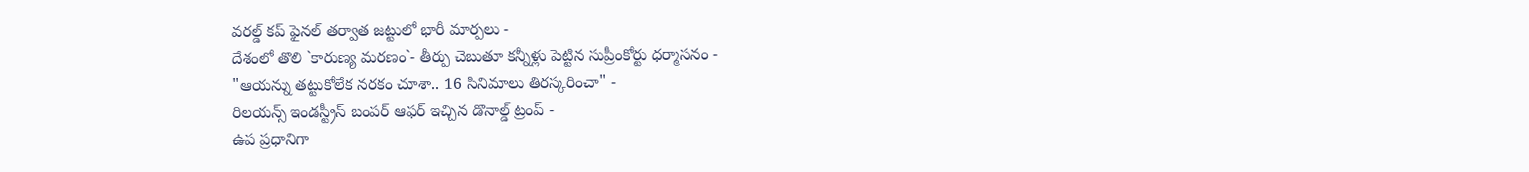వరల్డ్ కప్ ఫైనల్ తర్వాత జట్టులో భారీ మార్పలు -
దేశంలో తొలి `కారుణ్య మరణం`- తీర్పు చెబుతూ కన్నీళ్లు పెట్టిన సుప్రీంకోర్టు ధర్మాసనం -
"ఆయన్ను తట్టుకోలేక నరకం చూశా.. 16 సినిమాలు తిరస్కరించా" -
రిలయన్స్ ఇండస్ట్రీస్ బంపర్ ఆఫర్ ఇచ్చిన డొనాల్డ్ ట్రంప్ -
ఉప ప్రధానిగా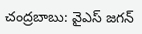చంద్రబాబు: వైఎస్ జగన్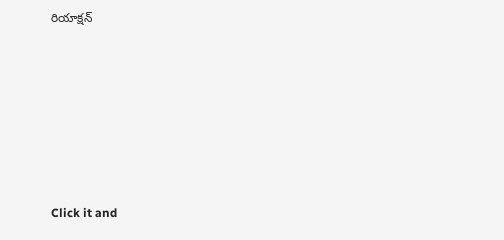రియాక్షన్












Click it and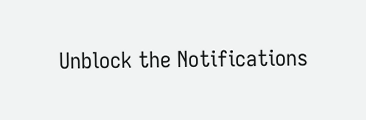Unblock the Notifications